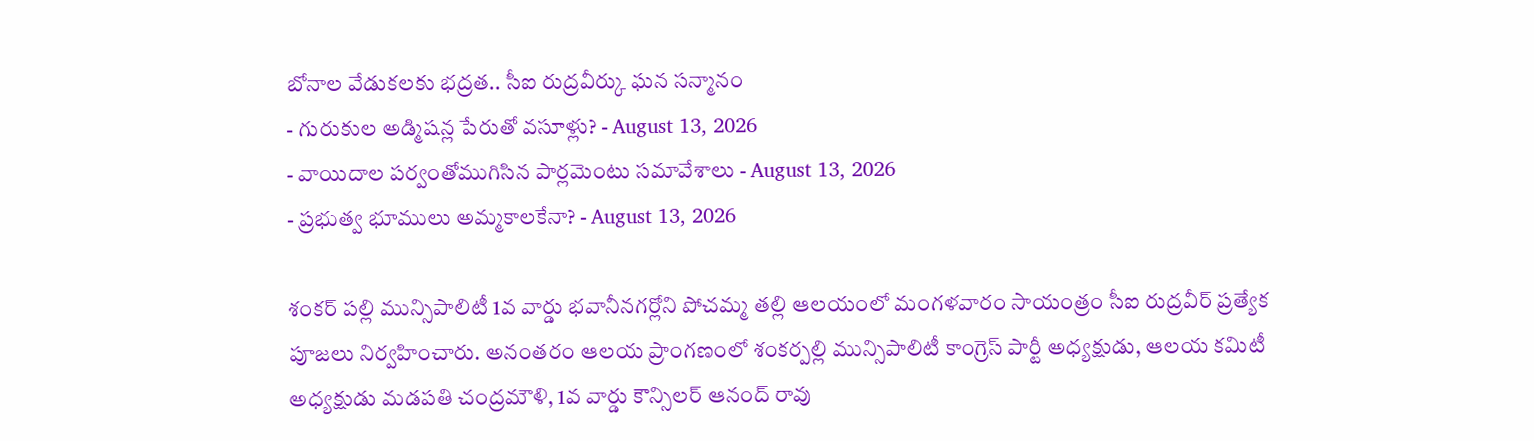బోనాల వేడుకలకు భద్రత.. సీఐ రుద్రవీర్కు ఘన సన్మానం
- గురుకుల అడ్మిషన్ల పేరుతో వసూళ్లు? - August 13, 2026
- వాయిదాల పర్వంతోముగిసిన పార్లమెంటు సమావేశాలు - August 13, 2026
- ప్రభుత్వ భూములు అమ్మకాలకేనా? - August 13, 2026

శంకర్ పల్లి మున్సిపాలిటీ 1వ వార్డు భవానీనగర్లోని పోచమ్మ తల్లి ఆలయంలో మంగళవారం సాయంత్రం సీఐ రుద్రవీర్ ప్రత్యేక పూజలు నిర్వహించారు. అనంతరం ఆలయ ప్రాంగణంలో శంకర్పల్లి మున్సిపాలిటీ కాంగ్రెస్ పార్టీ అధ్యక్షుడు, ఆలయ కమిటీ అధ్యక్షుడు మడపతి చంద్రమౌళి, 1వ వార్డు కౌన్సిలర్ ఆనంద్ రావు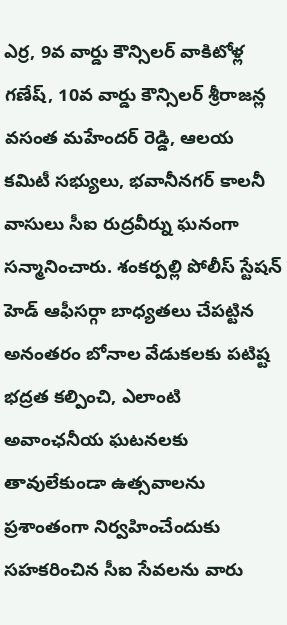ఎర్ర, 9వ వార్డు కౌన్సిలర్ వాకిటోళ్ల గణేష్, 10వ వార్డు కౌన్సిలర్ శ్రీరాజన్ల వసంత మహేందర్ రెడ్డి, ఆలయ కమిటీ సభ్యులు, భవానీనగర్ కాలనీ వాసులు సీఐ రుద్రవీర్ను ఘనంగా సన్మానించారు. శంకర్పల్లి పోలీస్ స్టేషన్ హెడ్ ఆఫీసర్గా బాధ్యతలు చేపట్టిన అనంతరం బోనాల వేడుకలకు పటిష్ట భద్రత కల్పించి, ఎలాంటి అవాంఛనీయ ఘటనలకు తావులేకుండా ఉత్సవాలను ప్రశాంతంగా నిర్వహించేందుకు సహకరించిన సీఐ సేవలను వారు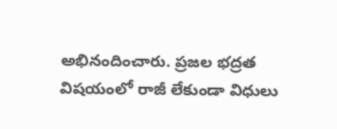అభినందించారు. ప్రజల భద్రత విషయంలో రాజీ లేకుండా విధులు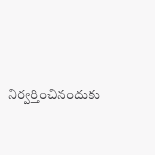నిర్వర్తించినందుకు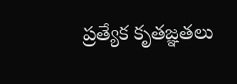ప్రత్యేక కృతజ్ఞతలు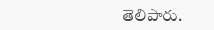తెలిపారు.